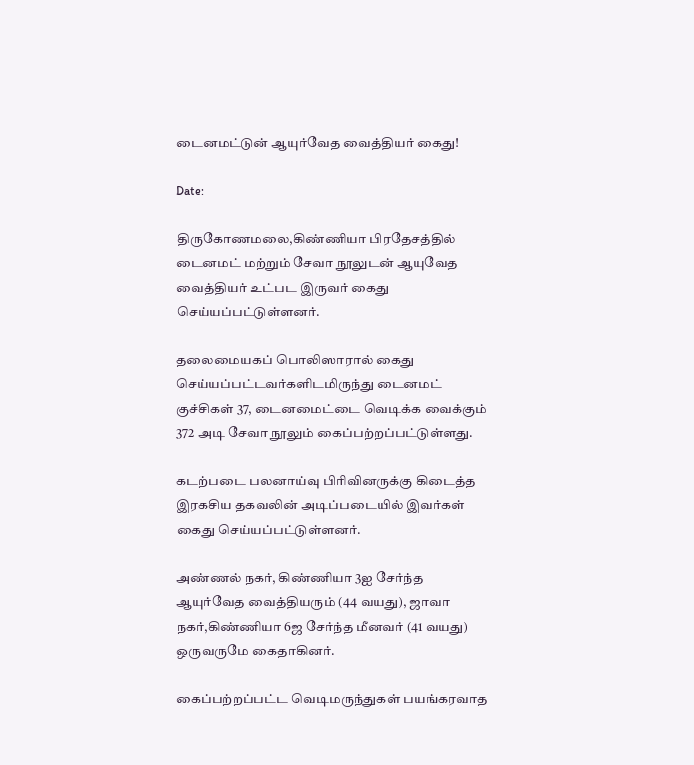டைனமட்டுன் ஆயுர்வேத வைத்தியர் கைது!

Date:

திருகோணமலை,கிண்ணியா பிரதேசத்தில் டைனமட் மற்றும் சேவா நூலுடன் ஆயுவேத வைத்தியர் உட்பட இருவர் கைது செய்யப்பட்டுள்ளனர்.

தலைமையகப் பொலிஸாரால் கைது செய்யப்பட்டவர்களிடமிருந்து டைனமட் குச்சிகள் 37, டைனமைட்டை வெடிக்க வைக்கும் 372 அடி சேவா நூலும் கைப்பற்றப்பட்டுள்ளது.

கடற்படை பலனாய்வு பிரிவினருக்கு கிடைத்த இரகசிய தகவலின் அடிப்படையில் இவர்கள் கைது செய்யப்பட்டுள்ளனர்.

அண்ணல் நகர், கிண்ணியா 3ஐ சேர்ந்த ஆயுர்வேத வைத்தியரும் (44 வயது), ஜாவா நகர்,கிண்ணியா 6ஜ சேர்ந்த மீனவர் (41 வயது) ஒருவருமே கைதாகினர்.

கைப்பற்றப்பட்ட வெடிமருந்துகள் பயங்கரவாத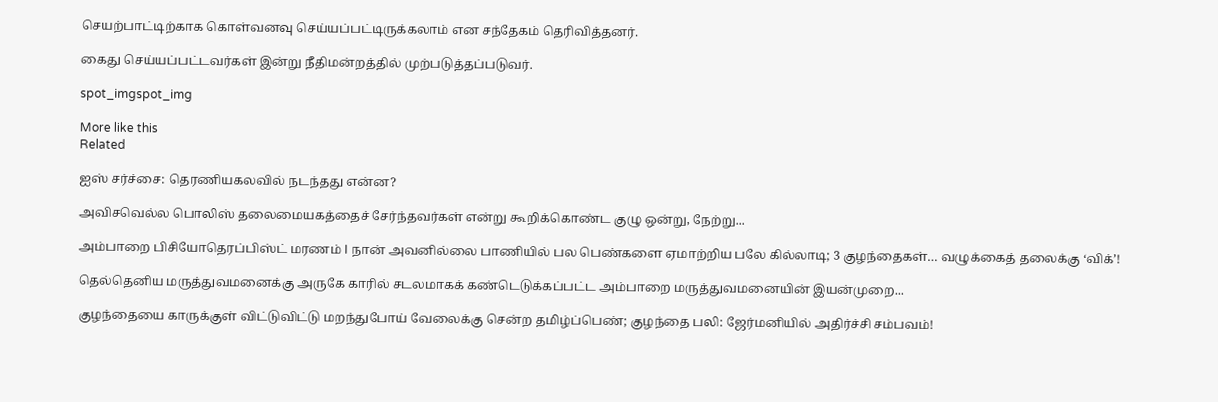செயற்பாட்டிற்காக கொள்வனவு செய்யப்பட்டிருக்கலாம் என சந்தேகம் தெரிவித்தனர்.

கைது செய்யப்பட்டவர்கள் இன்று நீதிமன்றத்தில் முற்படுத்தப்படுவர்.

spot_imgspot_img

More like this
Related

ஐஸ் சர்ச்சை: தெரணியகலவில் நடந்தது என்ன?

அவிசவெல்ல பொலிஸ் தலைமையகத்தைச் சேர்ந்தவர்கள் என்று கூறிக்கொண்ட குழு ஒன்று, நேற்று...

அம்பாறை பிசியோதெரப்பிஸ்ட் மரணம் I நான் அவனில்லை பாணியில் பல பெண்களை ஏமாற்றிய பலே கில்லாடி; 3 குழந்தைகள்… வழுக்கைத் தலைக்கு ‘விக்’!

தெல்தெனிய மருத்துவமனைக்கு அருகே காரில் சடலமாகக் கண்டெடுக்கப்பட்ட அம்பாறை மருத்துவமனையின் இயன்முறை...

குழந்தையை காருக்குள் விட்டுவிட்டு மறந்துபோய் வேலைக்கு சென்ற தமிழ்ப்பெண்; குழந்தை பலி: ஜேர்மனியில் அதிர்ச்சி சம்பவம்!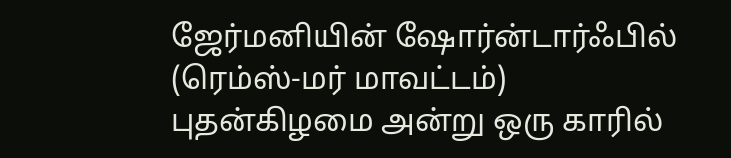ஜேர்மனியின் ஷோர்ன்டார்ஃபில் (ரெம்ஸ்-மர் மாவட்டம்) புதன்கிழமை அன்று ஒரு காரில்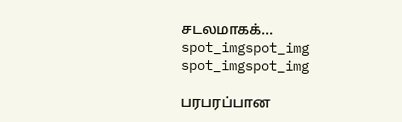சடலமாகக்...
spot_imgspot_img
spot_imgspot_img

பரபரப்பான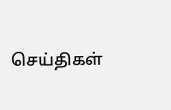செய்திகள்